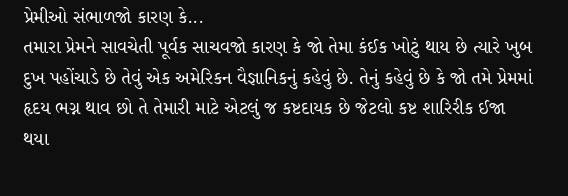પ્રેમીઓ સંભાળજો કારણ કે...
તમારા પ્રેમને સાવચેતી પૂર્વક સાચવજો કારણ કે જો તેમા કંઈક ખોટું થાય છે ત્યારે ખુબ દુખ પહોંચાડે છે તેવું એક અમેરિકન વૈજ્ઞાનિકનું કહેવું છે. તેનું કહેવું છે કે જો તમે પ્રેમમાં હૃદય ભગ્ન થાવ છો તે તેમારી માટે એટલું જ કષ્ટદાયક છે જેટલો કષ્ટ શારિરીક ઈજા થયા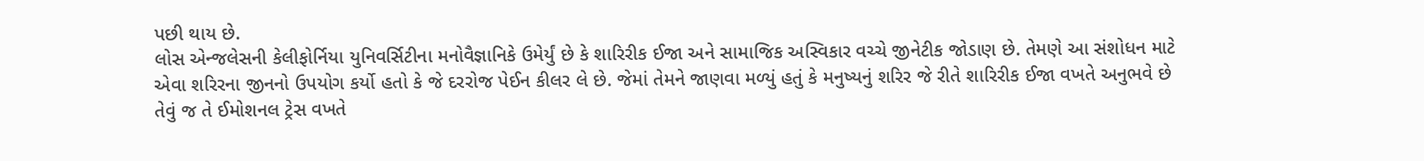પછી થાય છે.
લોસ એન્જલેસની કેલીફોર્નિયા યુનિવર્સિટીના મનોવૈજ્ઞાનિકે ઉમેર્યું છે કે શારિરીક ઈજા અને સામાજિક અસ્વિકાર વચ્ચે જીનેટીક જોડાણ છે. તેમણે આ સંશોધન માટે એવા શરિરના જીનનો ઉપયોગ કર્યો હતો કે જે દરરોજ પેઈન કીલર લે છે. જેમાં તેમને જાણવા મળ્યું હતું કે મનુષ્યનું શરિર જે રીતે શારિરીક ઈજા વખતે અનુભવે છે તેવું જ તે ઈમોશનલ ટ્રેસ વખતે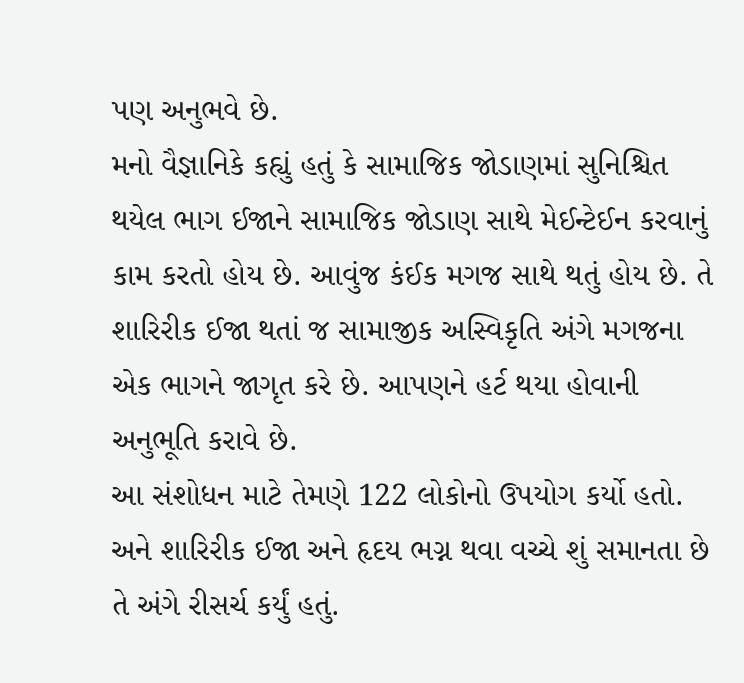પણ અનુભવે છે.
મનો વૈજ્ઞાનિકે કહ્યું હતું કે સામાજિક જોડાણમાં સુનિશ્ચિત થયેલ ભાગ ઈજાને સામાજિક જોડાણ સાથે મેઈન્ટેઈન કરવાનું કામ કરતો હોય છે. આવુંજ કંઈક મગજ સાથે થતું હોય છે. તે શારિરીક ઈજા થતાં જ સામાજીક અસ્વિકૃતિ અંગે મગજના એક ભાગને જાગૃત કરે છે. આપણને હર્ટ થયા હોવાની અનુભૂતિ કરાવે છે.
આ સંશોધન માટે તેમણે 122 લોકોનો ઉપયોગ કર્યો હતો. અને શારિરીક ઈજા અને હૃદય ભગ્ન થવા વચ્ચે શું સમાનતા છે તે અંગે રીસર્ચ કર્યું હતું.